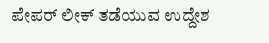ಪೇಪರ್ ಲೀಕ್ ತಡೆಯುವ ಉದ್ದೇಶ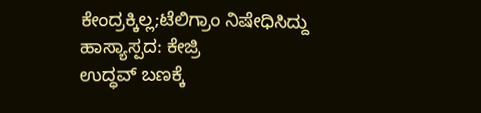ಕೇಂದ್ರಕ್ಕಿಲ್ಲ;ಟೆಲಿಗ್ರಾಂ ನಿಷೇಧಿಸಿದ್ದು ಹಾಸ್ಯಾಸ್ಪದ: ಕೇಜ್ರಿ
ಉದ್ಧವ್ ಬಣಕ್ಕೆ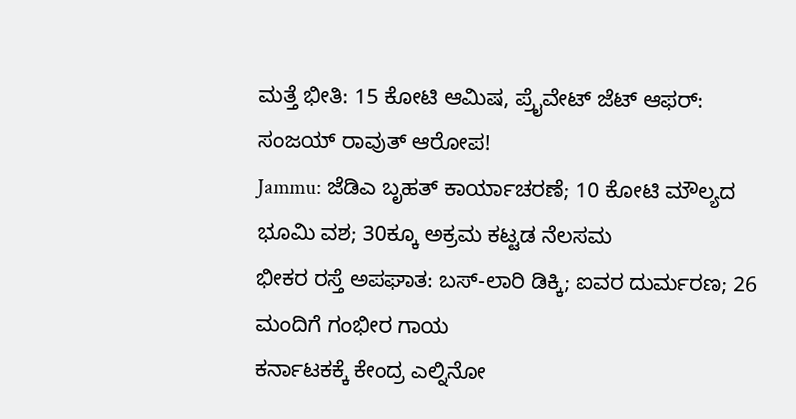ಮತ್ತೆ ಭೀತಿ: 15 ಕೋಟಿ ಆಮಿಷ, ಪ್ರೈವೇಟ್ ಜೆಟ್ ಆಫರ್: ಸಂಜಯ್ ರಾವುತ್ ಆರೋಪ!
Jammu: ಜೆಡಿಎ ಬೃಹತ್ ಕಾರ್ಯಾಚರಣೆ; 10 ಕೋಟಿ ಮೌಲ್ಯದ ಭೂಮಿ ವಶ; 30ಕ್ಕೂ ಅಕ್ರಮ ಕಟ್ಟಡ ನೆಲಸಮ
ಭೀಕರ ರಸ್ತೆ ಅಪಘಾತ: ಬಸ್-ಲಾರಿ ಡಿಕ್ಕಿ; ಐವರ ದುರ್ಮರಣ; 26 ಮಂದಿಗೆ ಗಂಭೀರ ಗಾಯ
ಕರ್ನಾಟಕಕ್ಕೆ ಕೇಂದ್ರ ಎಲ್ನಿನೋ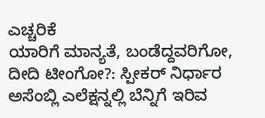ಎಚ್ಚರಿಕೆ
ಯಾರಿಗೆ ಮಾನ್ಯತೆ, ಬಂಡೆದ್ದವರಿಗೋ, ದೀದಿ ಟೀಂಗೋ?: ಸ್ಪೀಕರ್ ನಿರ್ಧಾರ
ಅಸೆಂಬ್ಲಿ ಎಲೆಕ್ಷನ್ನಲ್ಲಿ ಬೆನ್ನಿಗೆ ಇರಿವ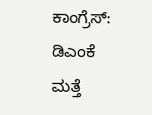ಕಾಂಗ್ರೆಸ್: ಡಿಎಂಕೆ
ಮತ್ತೆ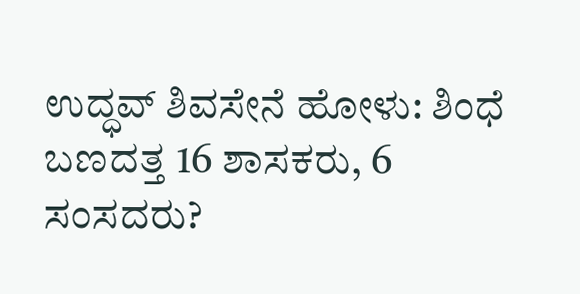ಉದ್ಧವ್ ಶಿವಸೇನೆ ಹೋಳು: ಶಿಂಧೆ ಬಣದತ್ತ 16 ಶಾಸಕರು, 6 ಸಂಸದರು?